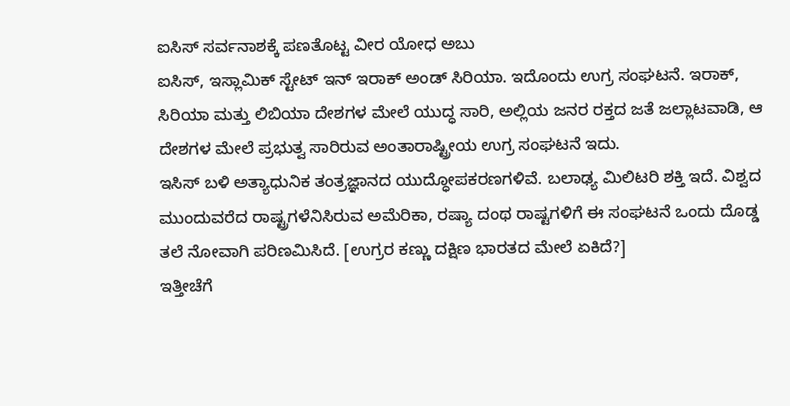ಐಸಿಸ್ ಸರ್ವನಾಶಕ್ಕೆ ಪಣತೊಟ್ಟ ವೀರ ಯೋಧ ಅಬು
ಐಸಿಸ್, ಇಸ್ಲಾಮಿಕ್ ಸ್ಟೇಟ್ ಇನ್ ಇರಾಕ್ ಅಂಡ್ ಸಿರಿಯಾ. ಇದೊಂದು ಉಗ್ರ ಸಂಘಟನೆ. ಇರಾಕ್, ಸಿರಿಯಾ ಮತ್ತು ಲಿಬಿಯಾ ದೇಶಗಳ ಮೇಲೆ ಯುದ್ಧ ಸಾರಿ, ಅಲ್ಲಿಯ ಜನರ ರಕ್ತದ ಜತೆ ಜಲ್ಲಾಟವಾಡಿ, ಆ ದೇಶಗಳ ಮೇಲೆ ಪ್ರಭುತ್ವ ಸಾರಿರುವ ಅಂತಾರಾಷ್ಟ್ರೀಯ ಉಗ್ರ ಸಂಘಟನೆ ಇದು.
ಇಸಿಸ್ ಬಳಿ ಅತ್ಯಾಧುನಿಕ ತಂತ್ರಜ್ಞಾನದ ಯುದ್ಧೋಪಕರಣಗಳಿವೆ. ಬಲಾಢ್ಯ ಮಿಲಿಟರಿ ಶಕ್ತಿ ಇದೆ. ವಿಶ್ವದ ಮುಂದುವರೆದ ರಾಷ್ಟ್ರಗಳೆನಿಸಿರುವ ಅಮೆರಿಕಾ, ರಷ್ಯಾ ದಂಥ ರಾಷ್ಟಗಳಿಗೆ ಈ ಸಂಘಟನೆ ಒಂದು ದೊಡ್ಡ ತಲೆ ನೋವಾಗಿ ಪರಿಣಮಿಸಿದೆ. [ಉಗ್ರರ ಕಣ್ಣು ದಕ್ಷಿಣ ಭಾರತದ ಮೇಲೆ ಏಕಿದೆ?]
ಇತ್ತೀಚೆಗೆ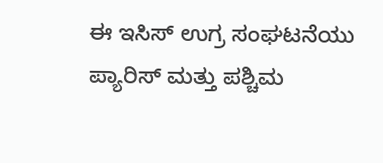ಈ ಇಸಿಸ್ ಉಗ್ರ ಸಂಘಟನೆಯು ಪ್ಯಾರಿಸ್ ಮತ್ತು ಪಶ್ಚಿಮ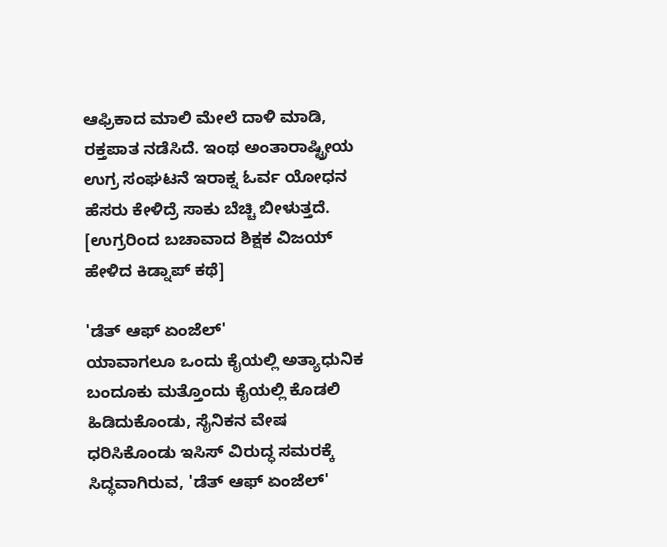ಆಫ್ರಿಕಾದ ಮಾಲಿ ಮೇಲೆ ದಾಳಿ ಮಾಡಿ, ರಕ್ತಪಾತ ನಡೆಸಿದೆ. ಇಂಥ ಅಂತಾರಾಷ್ಟ್ರೀಯ ಉಗ್ರ ಸಂಘಟನೆ ಇರಾಕ್ನ ಓರ್ವ ಯೋಧನ ಹೆಸರು ಕೇಳಿದ್ರೆ ಸಾಕು ಬೆಚ್ಚಿ ಬೀಳುತ್ತದೆ. [ಉಗ್ರರಿಂದ ಬಚಾವಾದ ಶಿಕ್ಷಕ ವಿಜಯ್ ಹೇಳಿದ ಕಿಡ್ನಾಪ್ ಕಥೆ]

'ಡೆತ್ ಆಫ್ ಏಂಜೆಲ್'
ಯಾವಾಗಲೂ ಒಂದು ಕೈಯಲ್ಲಿ ಅತ್ಯಾಧುನಿಕ ಬಂದೂಕು ಮತ್ತೊಂದು ಕೈಯಲ್ಲಿ ಕೊಡಲಿ ಹಿಡಿದುಕೊಂಡು, ಸೈನಿಕನ ವೇಷ ಧರಿಸಿಕೊಂಡು ಇಸಿಸ್ ವಿರುದ್ಧ ಸಮರಕ್ಕೆ ಸಿದ್ಧವಾಗಿರುವ, 'ಡೆತ್ ಆಫ್ ಏಂಜೆಲ್'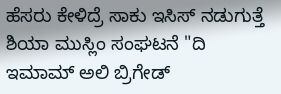ಹೆಸರು ಕೇಳಿದ್ರೆ ಸಾಕು ಇಸಿಸ್ ನಡುಗುತ್ತೆ
ಶಿಯಾ ಮುಸ್ಲಿಂ ಸಂಘಟನೆ "ದಿ ಇಮಾಮ್ ಅಲಿ ಬ್ರಿಗೇಡ್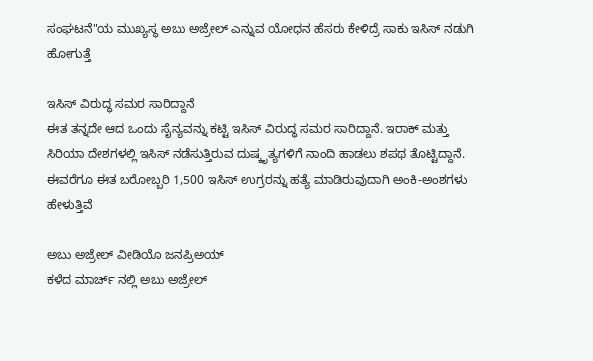ಸಂಘಟನೆ"ಯ ಮುಖ್ಯಸ್ಥ ಅಬು ಅಜ್ರೇಲ್ ಎನ್ನುವ ಯೋಧನ ಹೆಸರು ಕೇಳಿದ್ರೆ ಸಾಕು ಇಸಿಸ್ ನಡುಗಿ ಹೋಗುತ್ತೆ

ಇಸಿಸ್ ವಿರುದ್ಧ ಸಮರ ಸಾರಿದ್ದಾನೆ
ಈತ ತನ್ನದೇ ಆದ ಒಂದು ಸೈನ್ಯವನ್ನು ಕಟ್ಟಿ ಇಸಿಸ್ ವಿರುದ್ಧ ಸಮರ ಸಾರಿದ್ದಾನೆ. ಇರಾಕ್ ಮತ್ತು ಸಿರಿಯಾ ದೇಶಗಳಲ್ಲಿ ಇಸಿಸ್ ನಡೆಸುತ್ತಿರುವ ದುಷ್ಕೃತ್ಯಗಳಿಗೆ ನಾಂದಿ ಹಾಡಲು ಶಪಥ ತೊಟ್ಟಿದ್ದಾನೆ. ಈವರೆಗೂ ಈತ ಬರೋಬ್ಬರಿ 1,500 ಇಸಿಸ್ ಉಗ್ರರನ್ನು ಹತ್ಯೆ ಮಾಡಿರುವುದಾಗಿ ಅಂಕಿ-ಅಂಶಗಳು ಹೇಳುತ್ತಿವೆ

ಅಬು ಅಜ್ರೇಲ್ ವೀಡಿಯೊ ಜನಪ್ರಿಅಯ್
ಕಳೆದ ಮಾರ್ಚ್ ನಲ್ಲಿ ಅಬು ಅಜ್ರೇಲ್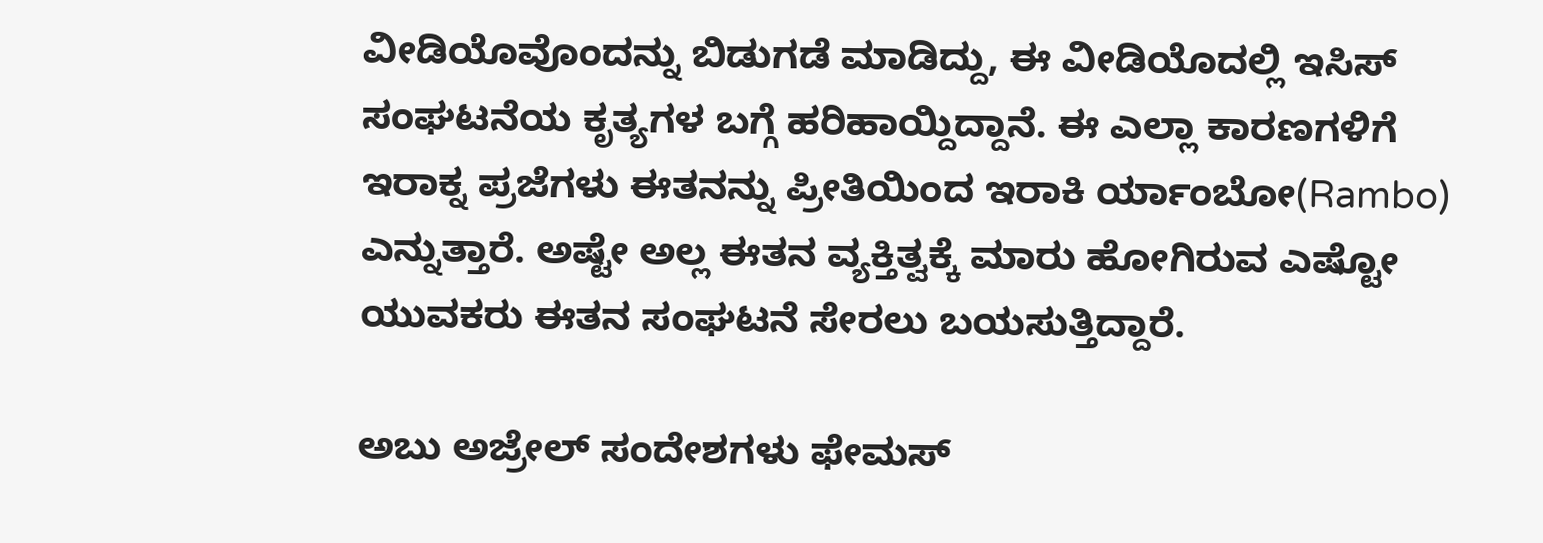ವೀಡಿಯೊವೊಂದನ್ನು ಬಿಡುಗಡೆ ಮಾಡಿದ್ದು, ಈ ವೀಡಿಯೊದಲ್ಲಿ ಇಸಿಸ್ ಸಂಘಟನೆಯ ಕೃತ್ಯಗಳ ಬಗ್ಗೆ ಹರಿಹಾಯ್ದಿದ್ದಾನೆ. ಈ ಎಲ್ಲಾ ಕಾರಣಗಳಿಗೆ ಇರಾಕ್ನ ಪ್ರಜೆಗಳು ಈತನನ್ನು ಪ್ರೀತಿಯಿಂದ ಇರಾಕಿ ರ್ಯಾಂಬೋ(Rambo) ಎನ್ನುತ್ತಾರೆ. ಅಷ್ಟೇ ಅಲ್ಲ ಈತನ ವ್ಯಕ್ತಿತ್ವಕ್ಕೆ ಮಾರು ಹೋಗಿರುವ ಎಷ್ಟೋ ಯುವಕರು ಈತನ ಸಂಘಟನೆ ಸೇರಲು ಬಯಸುತ್ತಿದ್ದಾರೆ.

ಅಬು ಅಜ್ರೇಲ್ ಸಂದೇಶಗಳು ಫೇಮಸ್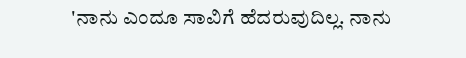'ನಾನು ಎಂದೂ ಸಾವಿಗೆ ಹೆದರುವುದಿಲ್ಲ. ನಾನು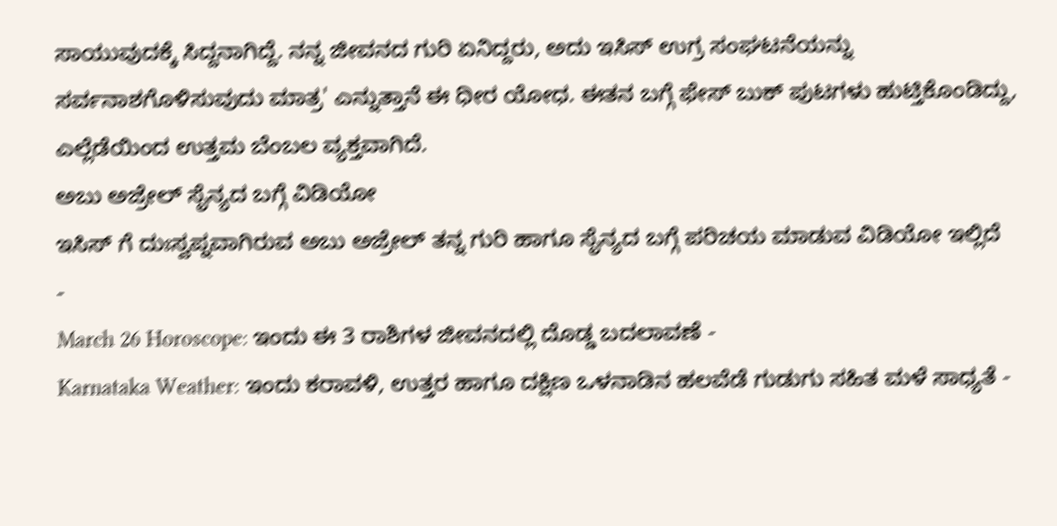ಸಾಯುವುದಕ್ಕೆ ಸಿದ್ದನಾಗಿದ್ದೆ. ನನ್ನ ಜೀವನದ ಗುರಿ ಏನಿದ್ದರು, ಅದು ಇಸಿಸ್ ಉಗ್ರ ಸಂಘಟನೆಯನ್ನು ಸರ್ವನಾಶಗೊಳಿಸುವುದು ಮಾತ್ರ' ಎನ್ನುತ್ತಾನೆ ಈ ಧೀರ ಯೋಧ. ಈತನ ಬಗ್ಗೆ ಫೇಸ್ ಬುಕ್ ಪುಟಗಳು ಹುಟ್ತಿಕೊಂಡಿದ್ದು, ಎಲ್ಲೆಡೆಯಿಂದ ಉತ್ತಮ ಬೆಂಬಲ ವ್ಯಕ್ತವಾಗಿದೆ.
ಅಬು ಅಜ್ರೇಲ್ ಸೈನ್ಯದ ಬಗ್ಗೆ ವಿಡಿಯೋ
ಇಸಿಸ್ ಗೆ ದುಃಸ್ವಪ್ನವಾಗಿರುವ ಅಬು ಅಜ್ರೇಲ್ ತನ್ನ ಗುರಿ ಹಾಗೂ ಸೈನ್ಯದ ಬಗ್ಗೆ ಪರಿಚಯ ಮಾಡುವ ವಿಡಿಯೋ ಇಲ್ಲಿದೆ
-
March 26 Horoscope: ಇಂದು ಈ 3 ರಾಶಿಗಳ ಜೀವನದಲ್ಲಿ ದೊಡ್ಡ ಬದಲಾವಣೆ -
Karnataka Weather: ಇಂದು ಕರಾವಳಿ, ಉತ್ತರ ಹಾಗೂ ದಕ್ಷಿಣ ಒಳನಾಡಿನ ಹಲವೆಡೆ ಗುಡುಗು ಸಹಿತ ಮಳೆ ಸಾಧ್ಯತೆ -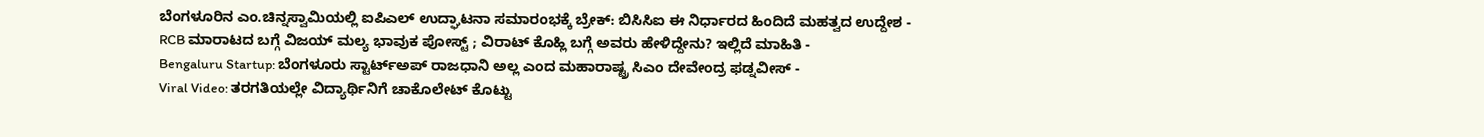ಬೆಂಗಳೂರಿನ ಎಂ.ಚಿನ್ನಸ್ವಾಮಿಯಲ್ಲಿ ಐಪಿಎಲ್ ಉದ್ಘಾಟನಾ ಸಮಾರಂಭಕ್ಕೆ ಬ್ರೇಕ್: ಬಿಸಿಸಿಐ ಈ ನಿರ್ಧಾರದ ಹಿಂದಿದೆ ಮಹತ್ವದ ಉದ್ದೇಶ -
RCB ಮಾರಾಟದ ಬಗ್ಗೆ ವಿಜಯ್ ಮಲ್ಯ ಭಾವುಕ ಪೋಸ್ಟ್ ; ವಿರಾಟ್ ಕೊಹ್ಲಿ ಬಗ್ಗೆ ಅವರು ಹೇಳಿದ್ದೇನು? ಇಲ್ಲಿದೆ ಮಾಹಿತಿ -
Bengaluru Startup: ಬೆಂಗಳೂರು ಸ್ಟಾರ್ಟ್ಅಪ್ ರಾಜಧಾನಿ ಅಲ್ಲ ಎಂದ ಮಹಾರಾಷ್ಟ್ರ ಸಿಎಂ ದೇವೇಂದ್ರ ಫಡ್ನವೀಸ್ -
Viral Video: ತರಗತಿಯಲ್ಲೇ ವಿದ್ಯಾರ್ಥಿನಿಗೆ ಚಾಕೊಲೇಟ್ ಕೊಟ್ಟು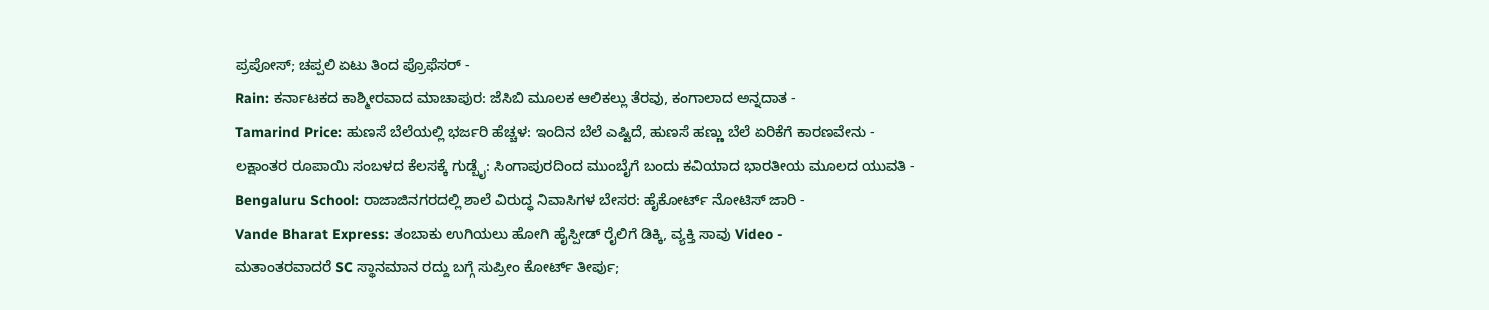ಪ್ರಪೋಸ್; ಚಪ್ಪಲಿ ಏಟು ತಿಂದ ಪ್ರೊಫೆಸರ್ -
Rain: ಕರ್ನಾಟಕದ ಕಾಶ್ಮೀರವಾದ ಮಾಚಾಪುರ: ಜೆಸಿಬಿ ಮೂಲಕ ಆಲಿಕಲ್ಲು ತೆರವು, ಕಂಗಾಲಾದ ಅನ್ನದಾತ -
Tamarind Price: ಹುಣಸೆ ಬೆಲೆಯಲ್ಲಿ ಭರ್ಜರಿ ಹೆಚ್ಚಳ: ಇಂದಿನ ಬೆಲೆ ಎಷ್ಟಿದೆ, ಹುಣಸೆ ಹಣ್ಣು ಬೆಲೆ ಏರಿಕೆಗೆ ಕಾರಣವೇನು -
ಲಕ್ಷಾಂತರ ರೂಪಾಯಿ ಸಂಬಳದ ಕೆಲಸಕ್ಕೆ ಗುಡ್ಬೈ: ಸಿಂಗಾಪುರದಿಂದ ಮುಂಬೈಗೆ ಬಂದು ಕವಿಯಾದ ಭಾರತೀಯ ಮೂಲದ ಯುವತಿ -
Bengaluru School: ರಾಜಾಜಿನಗರದಲ್ಲಿ ಶಾಲೆ ವಿರುದ್ಧ ನಿವಾಸಿಗಳ ಬೇಸರ: ಹೈಕೋರ್ಟ್ ನೋಟಿಸ್ ಜಾರಿ -
Vande Bharat Express: ತಂಬಾಕು ಉಗಿಯಲು ಹೋಗಿ ಹೈಸ್ಪೀಡ್ ರೈಲಿಗೆ ಡಿಕ್ಕಿ, ವ್ಯಕ್ತಿ ಸಾವು Video -
ಮತಾಂತರವಾದರೆ SC ಸ್ಥಾನಮಾನ ರದ್ದು ಬಗ್ಗೆ ಸುಪ್ರೀಂ ಕೋರ್ಟ್ ತೀರ್ಪು;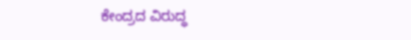ಕೇಂದ್ರದ ವಿರುದ್ಧ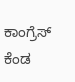ಕಾಂಗ್ರೆಸ್ ಕೆಂಡ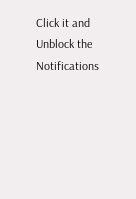Click it and Unblock the Notifications